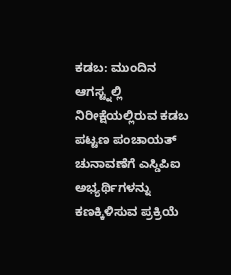ಕಡಬ: ಮುಂದಿನ ಆಗಸ್ಟ್ನಲ್ಲಿ ನಿರೀಕ್ಷೆಯಲ್ಲಿರುವ ಕಡಬ ಪಟ್ಟಣ ಪಂಚಾಯತ್ ಚುನಾವಣೆಗೆ ಎಸ್ಡಿಪಿಐ ಅಭ್ಯರ್ಥಿಗಳನ್ನು ಕಣಕ್ಕಿಳಿಸುವ ಪ್ರಕ್ರಿಯೆ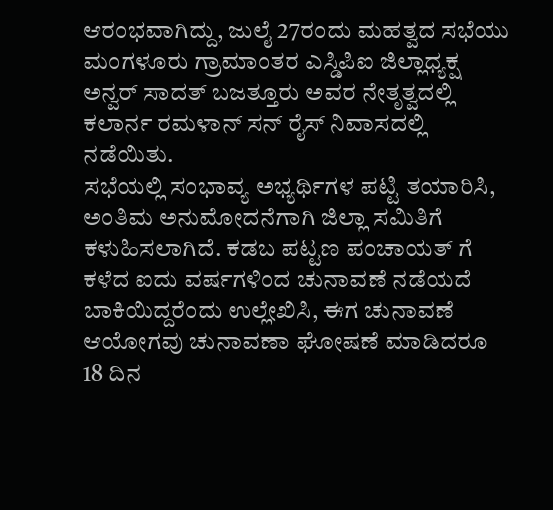ಆರಂಭವಾಗಿದ್ದು, ಜುಲೈ 27ರಂದು ಮಹತ್ವದ ಸಭೆಯು ಮಂಗಳೂರು ಗ್ರಾಮಾಂತರ ಎಸ್ಡಿಪಿಐ ಜಿಲ್ಲಾಧ್ಯಕ್ಷ ಅನ್ವರ್ ಸಾದತ್ ಬಜತ್ತೂರು ಅವರ ನೇತೃತ್ವದಲ್ಲಿ ಕಲಾರ್ನ ರಮಳಾನ್ ಸನ್ ರೈಸ್ ನಿವಾಸದಲ್ಲಿ ನಡೆಯಿತು.
ಸಭೆಯಲ್ಲಿ ಸಂಭಾವ್ಯ ಅಭ್ಯರ್ಥಿಗಳ ಪಟ್ಟಿ ತಯಾರಿಸಿ, ಅಂತಿಮ ಅನುಮೋದನೆಗಾಗಿ ಜಿಲ್ಲಾ ಸಮಿತಿಗೆ ಕಳುಹಿಸಲಾಗಿದೆ. ಕಡಬ ಪಟ್ಟಣ ಪಂಚಾಯತ್ ಗೆ ಕಳೆದ ಐದು ವರ್ಷಗಳಿಂದ ಚುನಾವಣೆ ನಡೆಯದೆ ಬಾಕಿಯಿದ್ದರೆಂದು ಉಲ್ಲೇಖಿಸಿ, ಈಗ ಚುನಾವಣೆ ಆಯೋಗವು ಚುನಾವಣಾ ಘೋಷಣೆ ಮಾಡಿದರೂ 18 ದಿನ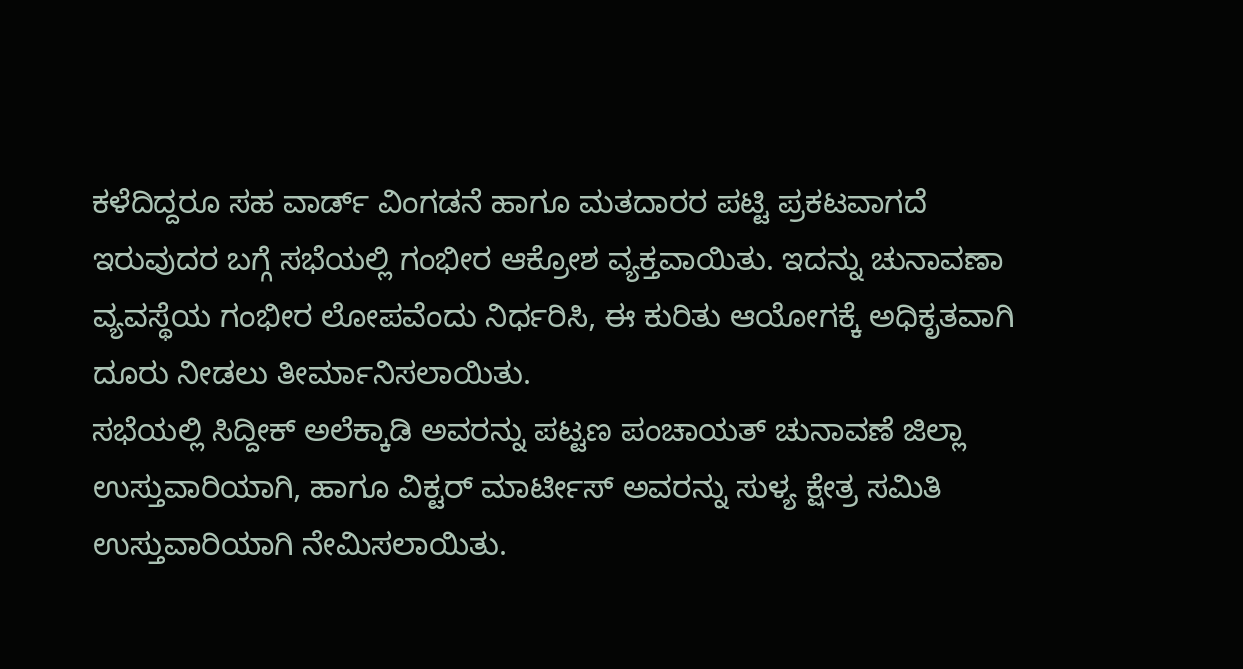ಕಳೆದಿದ್ದರೂ ಸಹ ವಾರ್ಡ್ ವಿಂಗಡನೆ ಹಾಗೂ ಮತದಾರರ ಪಟ್ಟಿ ಪ್ರಕಟವಾಗದೆ ಇರುವುದರ ಬಗ್ಗೆ ಸಭೆಯಲ್ಲಿ ಗಂಭೀರ ಆಕ್ರೋಶ ವ್ಯಕ್ತವಾಯಿತು. ಇದನ್ನು ಚುನಾವಣಾ ವ್ಯವಸ್ಥೆಯ ಗಂಭೀರ ಲೋಪವೆಂದು ನಿರ್ಧರಿಸಿ, ಈ ಕುರಿತು ಆಯೋಗಕ್ಕೆ ಅಧಿಕೃತವಾಗಿ ದೂರು ನೀಡಲು ತೀರ್ಮಾನಿಸಲಾಯಿತು.
ಸಭೆಯಲ್ಲಿ ಸಿದ್ದೀಕ್ ಅಲೆಕ್ಕಾಡಿ ಅವರನ್ನು ಪಟ್ಟಣ ಪಂಚಾಯತ್ ಚುನಾವಣೆ ಜಿಲ್ಲಾ ಉಸ್ತುವಾರಿಯಾಗಿ, ಹಾಗೂ ವಿಕ್ಟರ್ ಮಾರ್ಟೀಸ್ ಅವರನ್ನು ಸುಳ್ಯ ಕ್ಷೇತ್ರ ಸಮಿತಿ ಉಸ್ತುವಾರಿಯಾಗಿ ನೇಮಿಸಲಾಯಿತು.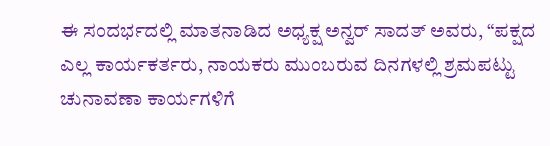ಈ ಸಂದರ್ಭದಲ್ಲಿ ಮಾತನಾಡಿದ ಅಧ್ಯಕ್ಷ ಅನ್ವರ್ ಸಾದತ್ ಅವರು, “ಪಕ್ಷದ ಎಲ್ಲ ಕಾರ್ಯಕರ್ತರು, ನಾಯಕರು ಮುಂಬರುವ ದಿನಗಳಲ್ಲಿ ಶ್ರಮಪಟ್ಟು ಚುನಾವಣಾ ಕಾರ್ಯಗಳಿಗೆ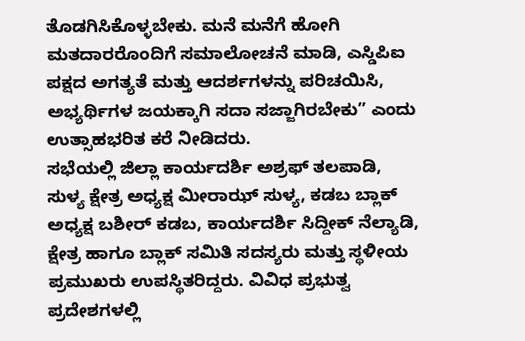ತೊಡಗಿಸಿಕೊಳ್ಳಬೇಕು. ಮನೆ ಮನೆಗೆ ಹೋಗಿ ಮತದಾರರೊಂದಿಗೆ ಸಮಾಲೋಚನೆ ಮಾಡಿ, ಎಸ್ಡಿಪಿಐ ಪಕ್ಷದ ಅಗತ್ಯತೆ ಮತ್ತು ಆದರ್ಶಗಳನ್ನು ಪರಿಚಯಿಸಿ, ಅಭ್ಯರ್ಥಿಗಳ ಜಯಕ್ಕಾಗಿ ಸದಾ ಸಜ್ಜಾಗಿರಬೇಕು” ಎಂದು ಉತ್ಸಾಹಭರಿತ ಕರೆ ನೀಡಿದರು.
ಸಭೆಯಲ್ಲಿ ಜಿಲ್ಲಾ ಕಾರ್ಯದರ್ಶಿ ಅಶ್ರಫ್ ತಲಪಾಡಿ, ಸುಳ್ಯ ಕ್ಷೇತ್ರ ಅಧ್ಯಕ್ಷ ಮೀರಾಝ್ ಸುಳ್ಯ, ಕಡಬ ಬ್ಲಾಕ್ ಅಧ್ಯಕ್ಷ ಬಶೀರ್ ಕಡಬ, ಕಾರ್ಯದರ್ಶಿ ಸಿದ್ದೀಕ್ ನೆಲ್ಯಾಡಿ, ಕ್ಷೇತ್ರ ಹಾಗೂ ಬ್ಲಾಕ್ ಸಮಿತಿ ಸದಸ್ಯರು ಮತ್ತು ಸ್ಥಳೀಯ ಪ್ರಮುಖರು ಉಪಸ್ಥಿತರಿದ್ದರು. ವಿವಿಧ ಪ್ರಭುತ್ವ ಪ್ರದೇಶಗಳಲ್ಲಿ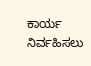ಕಾರ್ಯ ನಿರ್ವಹಿಸಲು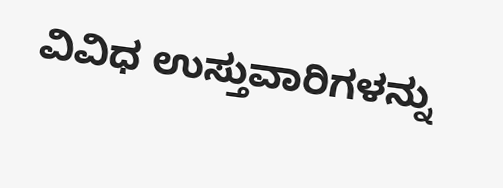ವಿವಿಧ ಉಸ್ತುವಾರಿಗಳನ್ನು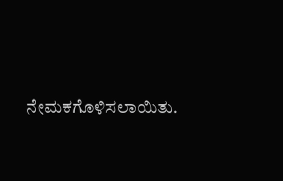ನೇಮಕಗೊಳಿಸಲಾಯಿತು.